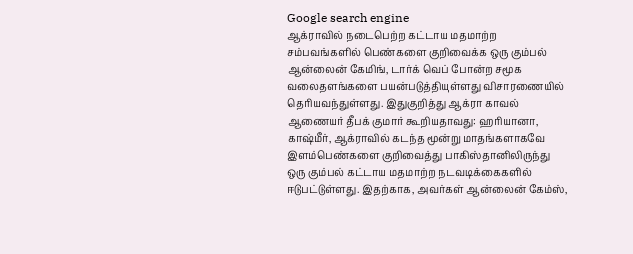Google search engine
ஆக்ராவில் நடைபெற்ற கட்டாய மதமாற்ற சம்பவங்களில் பெண்களை குறிவைக்க ஒரு கும்பல் ஆன்லைன் கேமிங், டார்க் வெப் போன்ற சமூக வலைதளங்களை பயன்படுத்தியுள்ளது விசாரணையில் தெரியவந்துள்ளது. இதுகுறித்து ஆக்ரா காவல் ஆணையர் தீபக் குமார் கூறியதாவது: ஹரியானா, காஷ்மீர், ஆக்ராவில் கடந்த மூன்று மாதங்களாகவே இளம்பெண்களை குறிவைத்து பாகிஸ்தானிலிருந்து ஒரு கும்பல் கட்டாய மதமாற்ற நடவடிக்கைகளில் ஈடுபட்டுள்ளது. இதற்காக, அவர்கள் ஆன்லைன் கேம்ஸ்,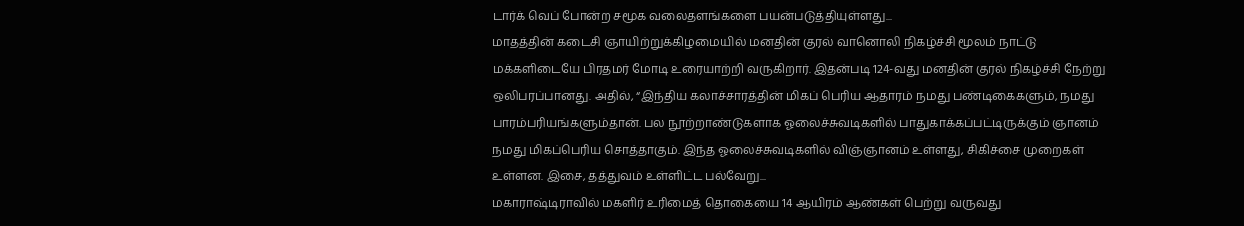டார்க் வெப் போன்ற சமூக வலைதளங்களை பயன்படுத்தியுள்ளது...
மாதத்தின் கடைசி ஞாயிற்றுக்கிழமையில் மனதின் குரல் வானொலி நிகழ்ச்சி மூலம் நாட்டு மக்களிடையே பிரதமர் மோடி உரையாற்றி வருகிறார். இதன்படி 124-வது மனதின் குரல் நிகழ்ச்சி நேற்று ஒலிபரப்பானது. அதில், “இந்திய கலாச்சாரத்தின் மிகப் பெரிய ஆதாரம் நமது பண்டிகைகளும், நமது பாரம்பரியங்களும்தான். பல நூற்றாண்டுகளாக ஓலைச்சுவடிகளில் பாதுகாக்கப்பட்டிருக்கும் ஞானம் நமது மிகப்பெரிய சொத்தாகும். இந்த ஓலைச்சுவடிகளில் விஞ்ஞானம் உள்ளது, சிகிச்சை முறைகள் உள்ளன. இசை, தத்துவம் உள்ளிட்ட பல்வேறு...
மகாராஷ்டிராவில் மகளிர் உரிமைத் தொகையை 14 ஆயிரம் ஆண்கள் பெற்று வருவது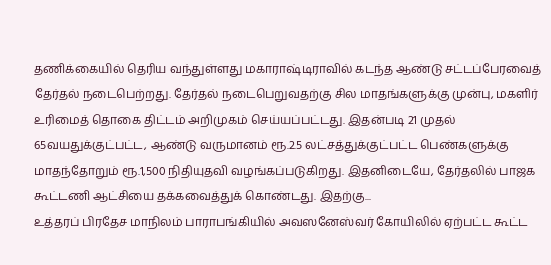தணிக்கையில் தெரிய வந்துள்ளது மகாராஷ்டிராவில் கடந்த ஆண்டு சட்டப்பேரவைத் தேர்தல் நடைபெற்றது. தேர்தல் நடைபெறுவதற்கு சில மாதங்களுக்கு முன்பு, மகளிர் உரிமைத் தொகை திட்டம் அறிமுகம் செய்யப்பட்டது. இதன்படி 21 முதல் 65வயதுக்குட்பட்ட, ஆண்டு வருமானம் ரூ.2.5 லட்சத்துக்குட்பட்ட பெண்களுக்கு மாதந்தோறும் ரூ.1,500 நிதியுதவி வழங்கப்படுகிறது. இதனிடையே, தேர்தலில் பாஜக கூட்டணி ஆட்சியை தக்கவைத்துக் கொண்டது. இதற்கு...
உத்தரப் பிரதேச மாநிலம் பாராபங்கியில் அவஸனேஸ்வர் கோயிலில் ஏற்பட்ட கூட்ட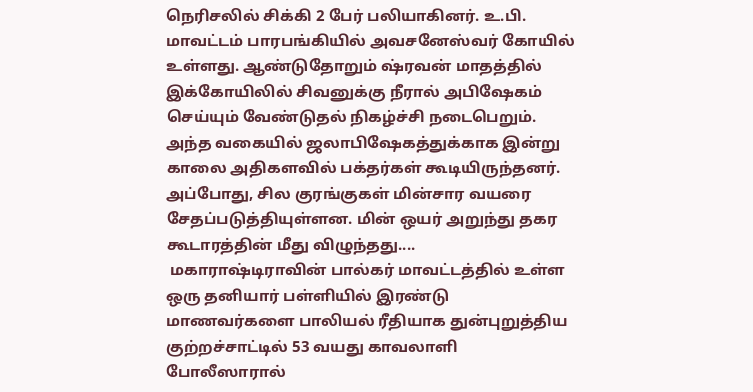நெரிசலில் சிக்கி 2 பேர் பலியாகினர். உ.பி. மாவட்டம் பாரபங்கியில் அவசனேஸ்வர் கோயில் உள்ளது. ஆண்டுதோறும் ஷ்ரவன் மாதத்தில் இக்கோயிலில் சிவனுக்கு நீரால் அபிஷேகம் செய்யும் வேண்டுதல் நிகழ்ச்சி நடைபெறும். அந்த வகையில் ஜலாபிஷேகத்துக்காக இன்று காலை அதிகளவில் பக்தர்கள் கூடியிருந்தனர். அப்போது, சில குரங்குகள் மின்சார வயரை சேதப்படுத்தியுள்ளன. மின் ஒயர் அறுந்து தகர கூடாரத்தின் மீது விழுந்தது....
 மகாராஷ்டிராவின் பால்கர் மாவட்டத்தில் உள்ள ஒரு தனியார் பள்ளியில் இரண்டு மாணவர்களை பாலியல் ரீதியாக துன்புறுத்திய குற்றச்சாட்டில் 53 வயது காவலாளி போலீஸாரால்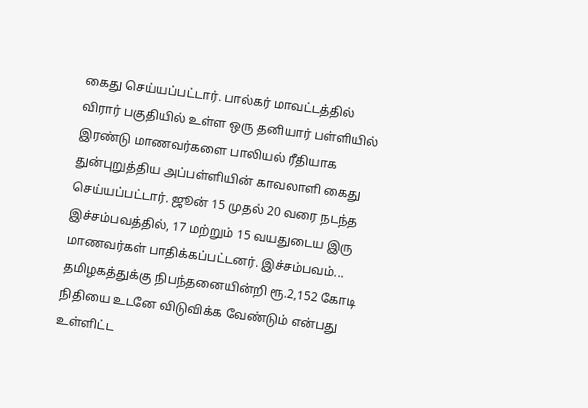கைது செய்யப்பட்டார். பால்கர் மாவட்டத்தில் விரார் பகுதியில் உள்ள ஒரு தனியார் பள்ளியில் இரண்டு மாணவர்களை பாலியல் ரீதியாக துன்புறுத்திய அப்பள்ளியின் காவலாளி கைது செய்யப்பட்டார். ஜூன் 15 முதல் 20 வரை நடந்த இச்சம்பவத்தில், 17 மற்றும் 15 வயதுடைய இரு மாணவர்கள் பாதிக்கப்பட்டனர். இச்சம்பவம்...
தமிழகத்துக்கு நிபந்தனையின்றி ரூ.2,152 கோடி நிதியை உடனே விடுவிக்க வேண்டும் என்பது உள்ளிட்ட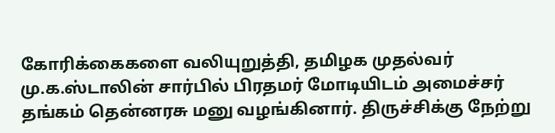கோரிக்கைகளை வலியுறுத்தி, தமிழக முதல்வர் மு.க.ஸ்டாலின் சார்பில் பிரதமர் மோடியிடம் அமைச்சர் தங்கம் தென்னரசு மனு வழங்கினார். திருச்சிக்கு நேற்று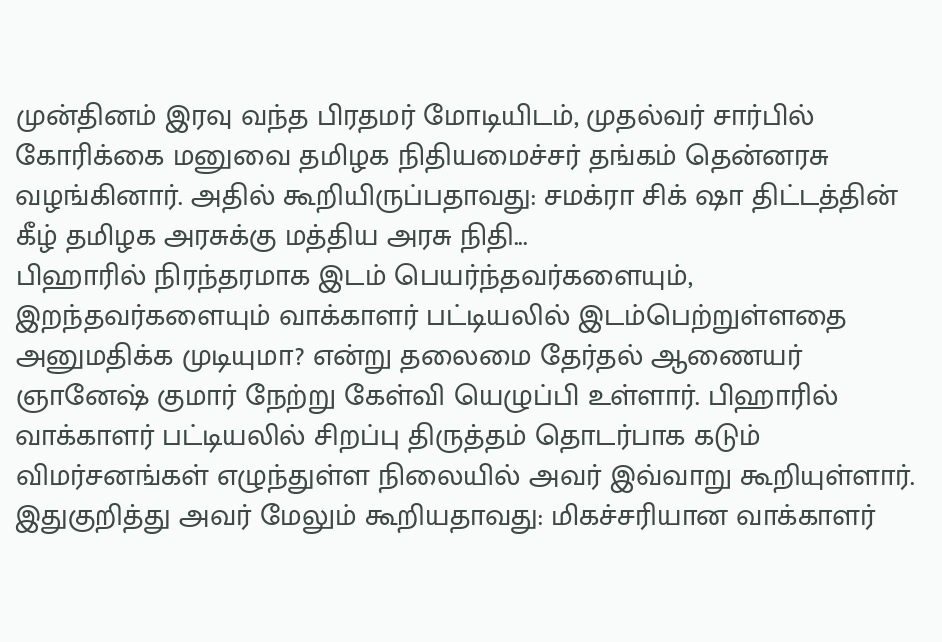முன்தினம் இரவு வந்த பிரதமர் மோடியிடம், முதல்வர் சார்பில் கோரிக்கை மனுவை தமிழக நிதியமைச்சர் தங்கம் தென்னரசு வழங்கினார். அதில் கூறியிருப்பதாவது: சமக்ரா சிக் ஷா திட்டத்தின் கீழ் தமிழக அரசுக்கு மத்திய அரசு நிதி...
பிஹாரில் நிரந்தரமாக இடம் பெயர்ந்தவர்களையும், இறந்தவர்களையும் வாக்காளர் பட்டியலில் இடம்பெற்றுள்ளதை அனுமதிக்க முடியுமா? என்று தலைமை தேர்தல் ஆணையர் ஞானேஷ் குமார் நேற்று கேள்வி யெழுப்பி உள்ளார். பிஹாரில் வாக்காளர் பட்டியலில் சிறப்பு திருத்தம் தொடர்பாக கடும் விமர்சனங்கள் எழுந்துள்ள நிலையில் அவர் இவ்வாறு கூறியுள்ளார். இதுகுறித்து அவர் மேலும் கூறியதாவது: மிகச்சரியான வாக்காளர்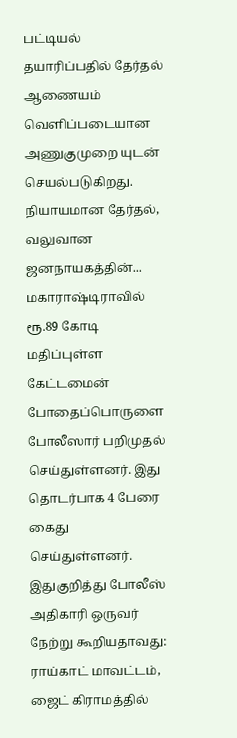பட்டியல் தயாரிப்பதில் தேர்தல் ஆணையம் வெளிப்படையான அணுகுமுறை யுடன் செயல்படுகிறது. நியாயமான தேர்தல், வலுவான ஜனநாயகத்தின்...
மகாராஷ்டிராவில் ரூ.89 கோடி மதிப்புள்ள கேட்டமைன் போதைப்பொருளை போலீஸார் பறிமுதல் செய்துள்ளனர். இது தொடர்பாக 4 பேரை கைது செய்துள்ளனர். இதுகுறித்து போலீஸ் அதிகாரி ஒருவர் நேற்று கூறியதாவது: ராய்காட் மாவட்டம், ஜைட் கிராமத்தில்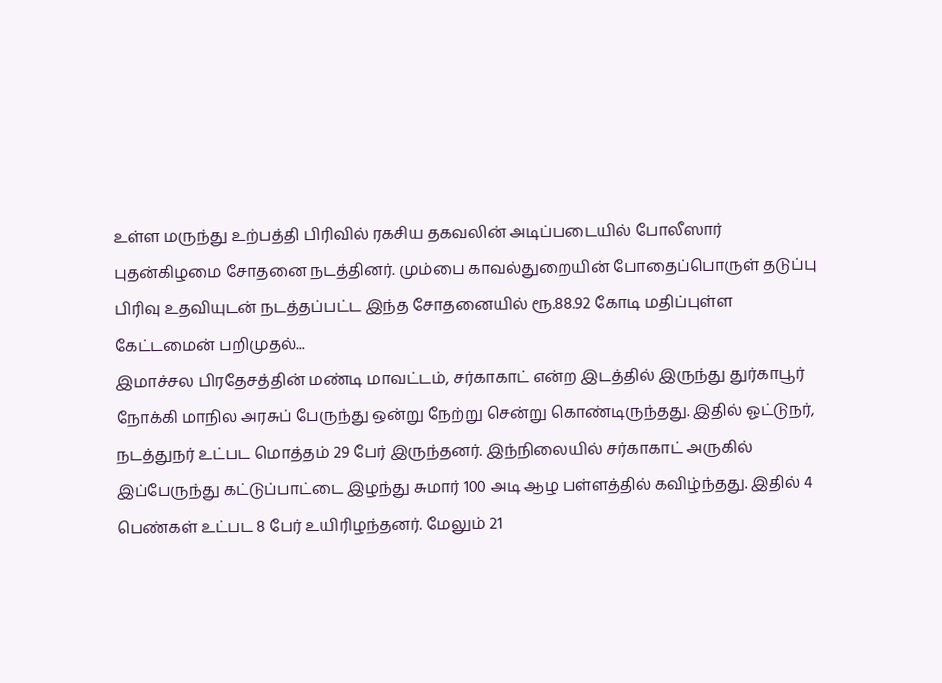உள்ள மருந்து உற்பத்தி பிரிவில் ரகசிய தகவலின் அடிப்படையில் போலீஸார் புதன்கிழமை சோதனை நடத்தினர். மும்பை காவல்துறையின் போதைப்பொருள் தடுப்பு பிரிவு உதவியுடன் நடத்தப்பட்ட இந்த சோதனையில் ரூ.88.92 கோடி மதிப்புள்ள கேட்டமைன் பறிமுதல்...
இமாச்சல பிரதேசத்தின் மண்டி மாவட்டம், சர்காகாட் என்ற இடத்தில் இருந்து துர்காபூர் நோக்கி மாநில அரசுப் பேருந்து ஒன்று நேற்று சென்று கொண்டிருந்தது. இதில் ஓட்டுநர், நடத்துநர் உட்பட மொத்தம் 29 பேர் இருந்தனர். இந்நிலையில் சர்காகாட் அருகில் இப்பேருந்து கட்டுப்பாட்டை இழந்து சுமார் 100 அடி ஆழ பள்ளத்தில் கவிழ்ந்தது. இதில் 4 பெண்கள் உட்பட 8 பேர் உயிரிழந்தனர். மேலும் 21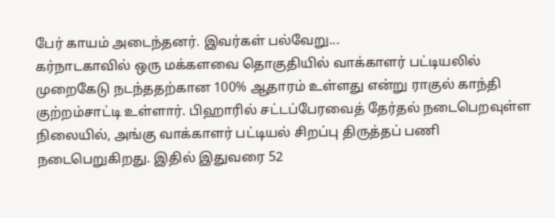பேர் காயம் அடைந்தனர். இவர்கள் பல்வேறு...
கர்நாடகாவில் ஒரு மக்களவை தொகுதியில் வாக்காளர் பட்டியலில் முறைகேடு நடந்ததற்கான 100% ஆதாரம் உள்ளது என்று ராகுல் காந்தி குற்றம்சாட்டி உள்ளார். பிஹாரில் சட்டப்பேரவைத் தேர்தல் நடைபெறவுள்ள நிலையில், அங்கு வாக்காளர் பட்டியல் சிறப்பு திருத்தப் பணி நடைபெறுகிறது. இதில் இதுவரை 52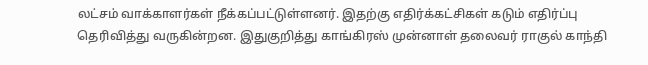லட்சம் வாக்காளர்கள் நீக்கப்பட்டுள்ளனர். இதற்கு எதிர்க்கட்சிகள் கடும் எதிர்ப்பு தெரிவித்து வருகின்றன. இதுகுறித்து காங்கிரஸ் முன்னாள் தலைவர் ராகுல் காந்தி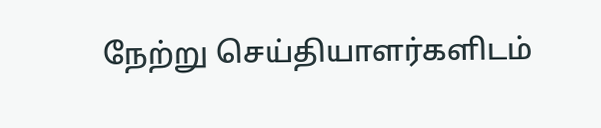நேற்று செய்தியாளர்களிடம்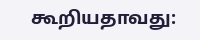கூறியதாவது: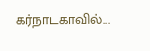கர்நாடகாவில்...